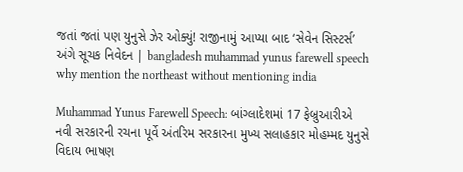જતાં જતાં પણ યુનુસે ઝેર ઓક્યું! રાજીનામું આપ્યા બાદ ‘સેવેન સિસ્ટર્સ’ અંગે સૂચક નિવેદન | bangladesh muhammad yunus farewell speech why mention the northeast without mentioning india

Muhammad Yunus Farewell Speech: બાંગ્લાદેશમાં 17 ફેબ્રુઆરીએ નવી સરકારની રચના પૂર્વે અંતરિમ સરકારના મુખ્ય સલાહકાર મોહમ્મદ યુનુસે વિદાય ભાષણ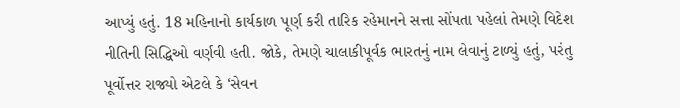આપ્યું હતું. 18 મહિનાનો કાર્યકાળ પૂર્ણ કરી તારિક રહેમાનને સત્તા સોંપતા પહેલાં તેમણે વિદેશ નીતિની સિદ્ધિઓ વર્ણવી હતી. જોકે, તેમણે ચાલાકીપૂર્વક ભારતનું નામ લેવાનું ટાળ્યું હતું, પરંતુ પૂર્વોત્તર રાજ્યો એટલે કે ‘સેવન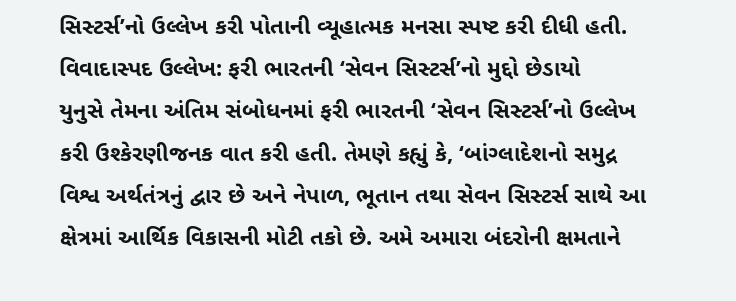સિસ્ટર્સ’નો ઉલ્લેખ કરી પોતાની વ્યૂહાત્મક મનસા સ્પષ્ટ કરી દીધી હતી.
વિવાદાસ્પદ ઉલ્લેખ: ફરી ભારતની ‘સેવન સિસ્ટર્સ’નો મુદ્દો છેડાયો
યુનુસે તેમના અંતિમ સંબોધનમાં ફરી ભારતની ‘સેવન સિસ્ટર્સ’નો ઉલ્લેખ કરી ઉશ્કેરણીજનક વાત કરી હતી. તેમણે કહ્યું કે, ‘બાંગ્લાદેશનો સમુદ્ર વિશ્વ અર્થતંત્રનું દ્વાર છે અને નેપાળ, ભૂતાન તથા સેવન સિસ્ટર્સ સાથે આ ક્ષેત્રમાં આર્થિક વિકાસની મોટી તકો છે. અમે અમારા બંદરોની ક્ષમતાને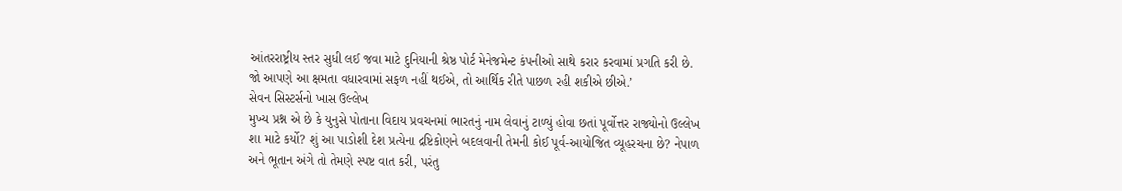આંતરરાષ્ટ્રીય સ્તર સુધી લઈ જવા માટે દુનિયાની શ્રેષ્ઠ પોર્ટ મેનેજમેન્ટ કંપનીઓ સાથે કરાર કરવામાં પ્રગતિ કરી છે. જો આપણે આ ક્ષમતા વધારવામાં સફળ નહીં થઈએ, તો આર્થિક રીતે પાછળ રહી શકીએ છીએ.’
સેવન સિસ્ટર્સનો ખાસ ઉલ્લેખ
મુખ્ય પ્રશ્ન એ છે કે યુનુસે પોતાના વિદાય પ્રવચનમાં ભારતનું નામ લેવાનું ટાળ્યું હોવા છતાં પૂર્વોત્તર રાજ્યોનો ઉલ્લેખ શા માટે કર્યો? શું આ પાડોશી દેશ પ્રત્યેના દ્રષ્ટિકોણને બદલવાની તેમની કોઈ પૂર્વ-આયોજિત વ્યૂહરચના છે? નેપાળ અને ભૂતાન અંગે તો તેમણે સ્પષ્ટ વાત કરી, પરંતુ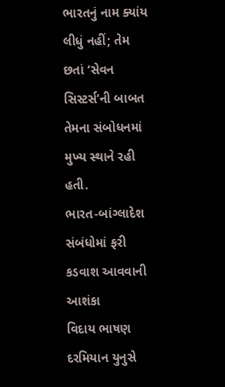ભારતનું નામ ક્યાંય લીધું નહીં; તેમ છતાં ‘સેવન સિસ્ટર્સ’ની બાબત તેમના સંબોધનમાં મુખ્ય સ્થાને રહી હતી.
ભારત-બાંગ્લાદેશ સંબંધોમાં ફરી કડવાશ આવવાની આશંકા
વિદાય ભાષણ દરમિયાન યુનુસે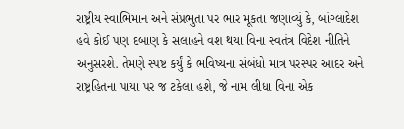રાષ્ટ્રીય સ્વાભિમાન અને સંપ્રભુતા પર ભાર મૂકતા જણાવ્યું કે, બાંગ્લાદેશ હવે કોઈ પણ દબાણ કે સલાહને વશ થયા વિના સ્વતંત્ર વિદેશ નીતિને અનુસરશે. તેમણે સ્પષ્ટ કર્યું કે ભવિષ્યના સંબંધો માત્ર પરસ્પર આદર અને રાષ્ટ્રહિતના પાયા પર જ ટકેલા હશે, જે નામ લીધા વિના એક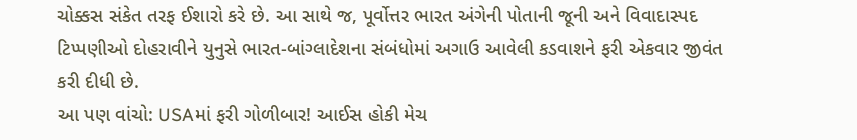ચોક્કસ સંકેત તરફ ઈશારો કરે છે. આ સાથે જ, પૂર્વોત્તર ભારત અંગેની પોતાની જૂની અને વિવાદાસ્પદ ટિપ્પણીઓ દોહરાવીને યુનુસે ભારત-બાંગ્લાદેશના સંબંધોમાં અગાઉ આવેલી કડવાશને ફરી એકવાર જીવંત કરી દીધી છે.
આ પણ વાંચો: USAમાં ફરી ગોળીબાર! આઈસ હોકી મેચ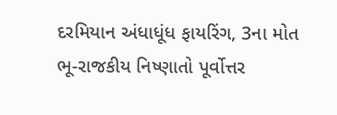દરમિયાન અંધાધૂંધ ફાયરિંગ, 3ના મોત
ભૂ-રાજકીય નિષ્ણાતો પૂર્વોત્તર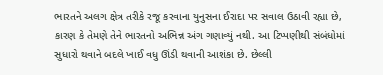ભારતને અલગ ક્ષેત્ર તરીકે રજૂ કરવાના યુનુસના ઈરાદા પર સવાલ ઉઠાવી રહ્યા છે, કારણ કે તેમણે તેને ભારતનો અભિન્ન અંગ ગણાવ્યું નથી. આ ટિપ્પણીથી સંબંધોમાં સુધારો થવાને બદલે ખાઈ વધુ ઊંડી થવાની આશંકા છે. છેલ્લી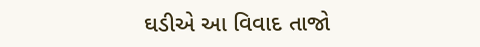ઘડીએ આ વિવાદ તાજો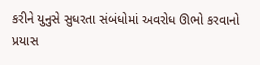કરીને યુનુસે સુધરતા સંબંધોમાં અવરોધ ઊભો કરવાનો પ્રયાસ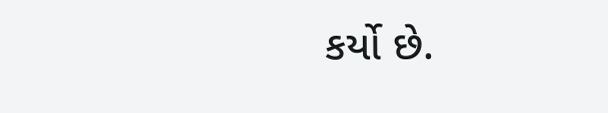કર્યો છે.